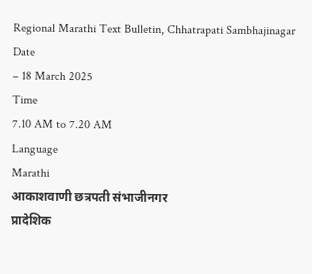Regional Marathi Text Bulletin, Chhatrapati Sambhajinagar
Date
– 18 March 2025
Time
7.10 AM to 7.20 AM
Language
Marathi
आकाशवाणी छत्रपती संभाजीनगर
प्रादेशिक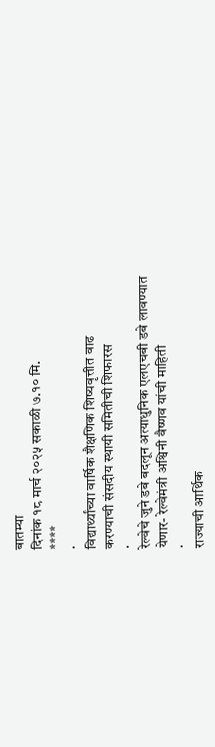बातम्या
दिनांक १८ मार्च २०२५ सकाळी ७.१० मि.
****
·
विद्यार्थ्यांच्या वार्षिक शैक्षणिक शिष्यवृत्तीत वाढ
करण्याची संसदीय स्थायी समितीची शिफारस
·
रेल्वेचे जुने डबे बदलून अत्याधुनिक एलएचबी डबे लावण्यात
येणार- रेल्वेमंत्री अश्विनी वैष्णव यांची माहिती
·
राज्याची आर्थिक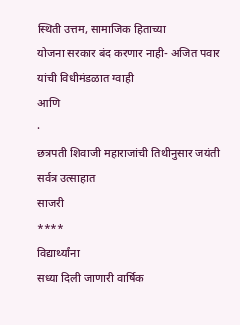स्थिती उत्तम, सामाजिक हिताच्या
योजना सरकार बंद करणार नाही- अजित पवार यांची विधीमंडळात ग्वाही
आणि
·
छत्रपती शिवाजी महाराजांची तिथीनुसार जयंती सर्वत्र उत्साहात
साजरी
****
विद्यार्थ्यांना
सध्या दिली जाणारी वार्षिक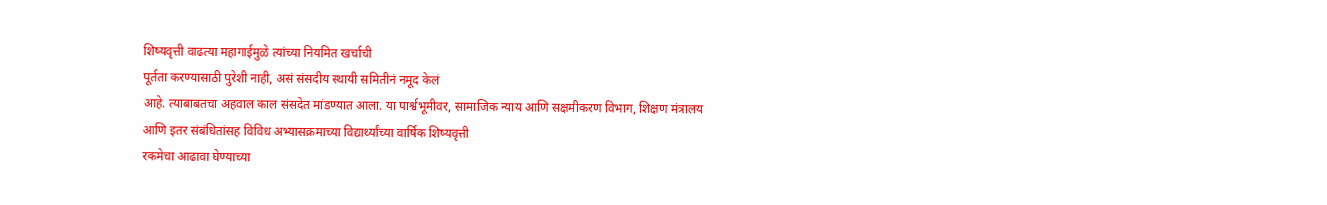शिष्यवृत्ती वाढत्या महागाईमुळे त्यांच्या नियमित खर्चाची
पूर्तता करण्यासाठी पुरेशी नाही, असं संसदीय स्थायी समितीनं नमूद केलं
आहे. त्याबाबतचा अहवाल काल संसदेत मांडण्यात आला. या पार्श्वभूमीवर, सामाजिक न्याय आणि सक्षमीकरण विभाग, शिक्षण मंत्रालय
आणि इतर संबंधितांसह विविध अभ्यासक्रमाच्या विद्यार्थ्यांच्या वार्षिक शिष्यवृत्ती
रकमेचा आढावा घेण्याच्या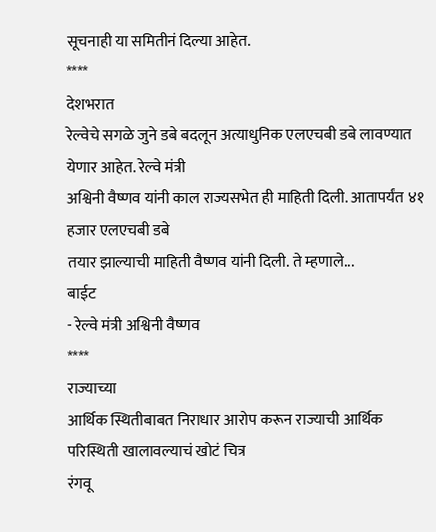सूचनाही या समितीनं दिल्या आहेत.
****
देशभरात
रेल्वेचे सगळे जुने डबे बदलून अत्याधुनिक एलएचबी डबे लावण्यात येणार आहेत. रेल्वे मंत्री
अश्विनी वैष्णव यांनी काल राज्यसभेत ही माहिती दिली. आतापर्यंत ४१ हजार एलएचबी डबे
तयार झाल्याची माहिती वैष्णव यांनी दिली. ते म्हणाले...
बाईट
- रेल्वे मंत्री अश्विनी वैष्णव
****
राज्याच्या
आर्थिक स्थितीबाबत निराधार आरोप करून राज्याची आर्थिक परिस्थिती खालावल्याचं खोटं चित्र
रंगवू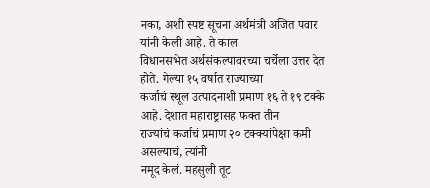नका, अशी स्पष्ट सूचना अर्थमंत्री अजित पवार यांनी केली आहे. ते काल
विधानसभेत अर्थसंकल्पावरच्या चर्चेला उत्तर देत होते. गेल्या १५ वर्षात राज्याच्या
कर्जाचं स्थूल उत्पादनाशी प्रमाण १६ ते १९ टक्के आहे. देशात महाराष्ट्रासह फक्त तीन
राज्यांचं कर्जाचं प्रमाण २० टक्क्यांपेक्षा कमी असल्याचं, त्यांनी
नमूद केलं. महसुली तूट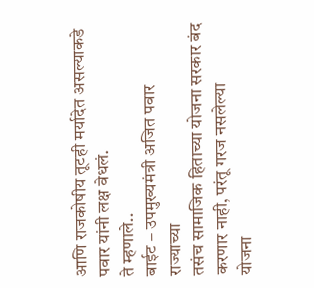आणि राजकोषीय तूटही मर्यादेत असल्याकडे पवार यांनी लक्ष वेधलं.
ते म्हणाले..
बाईट – उपमुख्यमंत्री अजित पवार
राज्याच्या
तसंच सामाजिक हिताच्या योजना सरकार बंद करणार नाही, परंतू गरज नसलेल्या
योजना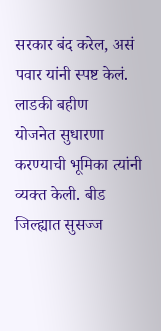सरकार बंद करेल, असं पवार यांनी स्पष्ट केलं. लाडकी बहीण
योजनेत सुधारणा करण्याची भूमिका त्यांनी व्यक्त केली. बीड जिल्ह्यात सुसज्ज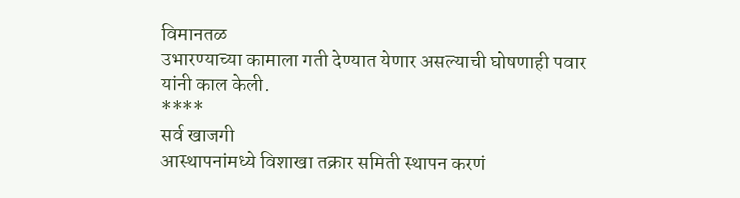विमानतळ
उभारण्याच्या कामाला गती देण्यात येणार असल्याची घोषणाही पवार
यांनी काल केली.
****
सर्व खाजगी
आस्थापनांमध्ये विशाखा तक्रार समिती स्थापन करणं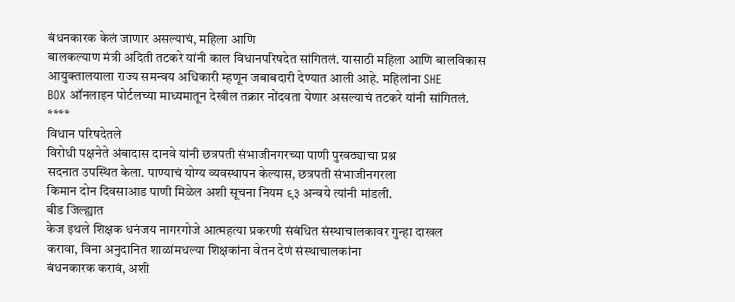बंधनकारक केलं जाणार असल्याचं, महिला आणि
बालकल्याण मंत्री अदिती तटकरे यांनी काल विधानपरिषदेत सांगितलं. यासाठी महिला आणि बालविकास
आयुक्तालयाला राज्य समन्वय अधिकारी म्हणून जबाबदारी देण्यात आली आहे. महिलांना SHE
BOX ऑनलाइन पोर्टलच्या माध्यमातून देखील तक्रार नोंदवता येणार असल्याचं तटकरे यांनी सांगितलं.
****
विधान परिषदेतले
विरोधी पक्षनेते अंबादास दानवे यांनी छत्रपती संभाजीनगरच्या पाणी पुरवठ्याचा प्रश्न
सदनात उपस्थित केला. पाण्याचं योग्य व्यवस्थापन केल्यास, छत्रपती संभाजीनगरला
किमान दोन दिवसाआड पाणी मिळेल अशी सूचना नियम ९३ अन्वये त्यांनी मांडली.
बीड जिल्ह्यात
केज इथले शिक्षक धनंजय नागरगोजे आत्महत्या प्रकरणी संबंधित संस्थाचालकावर गुन्हा दाखल
करावा, विना अनुदानित शाळांमधल्या शिक्षकांना वेतन देणं संस्थाचालकांना
बंधनकारक करावं, अशी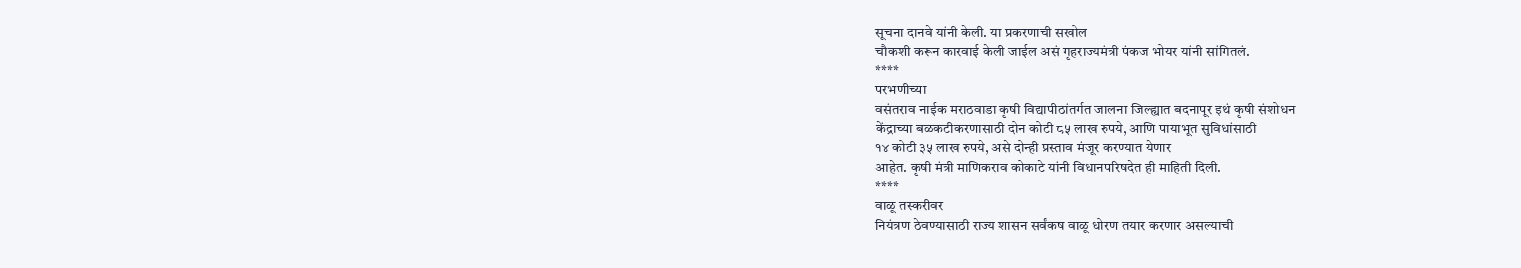सूचना दानवे यांनी केली. या प्रकरणाची सखोल
चौकशी करून कारवाई केली जाईल असं गृहराज्यमंत्री पंकज भोयर यांनी सांगितलं.
****
परभणीच्या
वसंतराव नाईक मराठवाडा कृषी विद्यापीठांतर्गत जालना जिल्ह्यात बदनापूर इथं कृषी संशोधन
केंद्राच्या बळकटीकरणासाठी दोन कोटी ८५ लाख रुपये, आणि पायाभूत सुविधांसाठी
१४ कोटी ३५ लाख रुपये, असे दोन्ही प्रस्ताव मंजूर करण्यात येणार
आहेत. कृषी मंत्री माणिकराव कोकाटे यांनी विधानपरिषदेत ही माहिती दिली.
****
वाळू तस्करीवर
नियंत्रण ठेवण्यासाठी राज्य शासन सर्वंकष वाळू धोरण तयार करणार असल्याची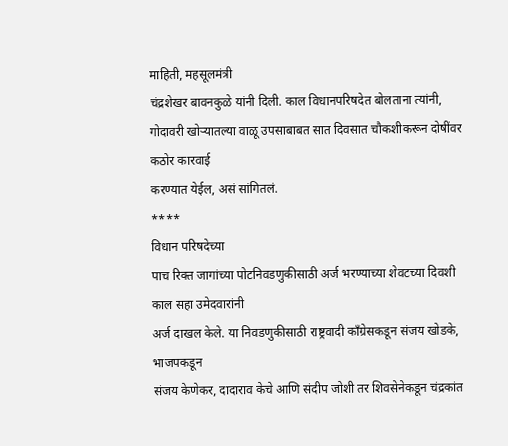माहिती, महसूलमंत्री
चंद्रशेखर बावनकुळे यांनी दिली. काल विधानपरिषदेत बोलताना त्यांनी, गोदावरी खोऱ्यातल्या वाळू उपसाबाबत सात दिवसात चौकशीकरून दोषींवर कठोर कारवाई
करण्यात येईल, असं सांगितलं.
****
विधान परिषदेच्या
पाच रिक्त जागांच्या पोटनिवडणुकीसाठी अर्ज भरण्याच्या शेवटच्या दिवशी काल सहा उमेदवारांनी
अर्ज दाखल केले. या निवडणुकीसाठी राष्ट्रवादी काँग्रेसकडून संजय खोडके, भाजपकडून
संजय केणेकर, दादाराव केचे आणि संदीप जोशी तर शिवसेनेकडून चंद्रकांत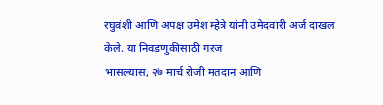रघुवंशी आणि अपक्ष उमेश म्हेत्रे यांनी उमेदवारी अर्ज दाखल केले. या निवडणुकीसाठी गरज
भासल्यास, २७ मार्च रोजी मतदान आणि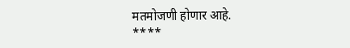मतमोजणी होणार आहे.
****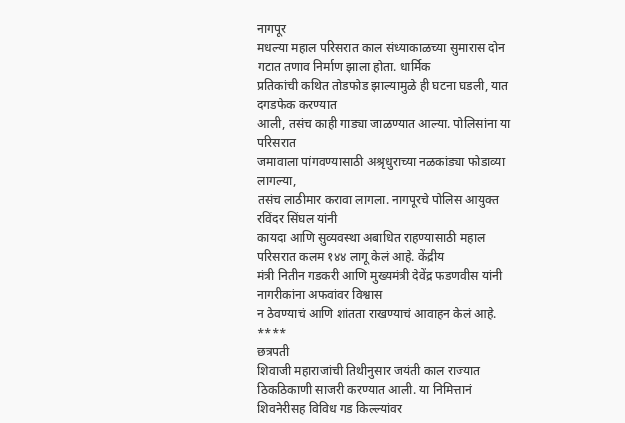नागपूर
मधल्या महाल परिसरात काल संध्याकाळच्या सुमारास दोन गटात तणाव निर्माण झाला होता. धार्मिक
प्रतिकांची कथित तोडफोड झाल्यामुळे ही घटना घडली, यात दगडफेक करण्यात
आली, तसंच काही गाड्या जाळण्यात आल्या. पोलिसांना या परिसरात
जमावाला पांगवण्यासाठी अश्रृधुराच्या नळकांड्या फोडाव्या लागल्या,
तसंच लाठीमार करावा लागला. नागपूरचे पोलिस आयुक्त रविंदर सिंघल यांनी
कायदा आणि सुव्यवस्था अबाधित राहण्यासाठी महाल परिसरात कलम १४४ लागू केलं आहे. केंद्रीय
मंत्री नितीन गडकरी आणि मुख्यमंत्री देवेंद्र फडणवीस यांनी नागरीकांना अफवांवर विश्वास
न ठेवण्याचं आणि शांतता राखण्याचं आवाहन केलं आहे.
****
छत्रपती
शिवाजी महाराजांची तिथीनुसार जयंती काल राज्यात ठिकठिकाणी साजरी करण्यात आली. या निमित्तानं
शिवनेरीसह विविध गड किल्ल्यांवर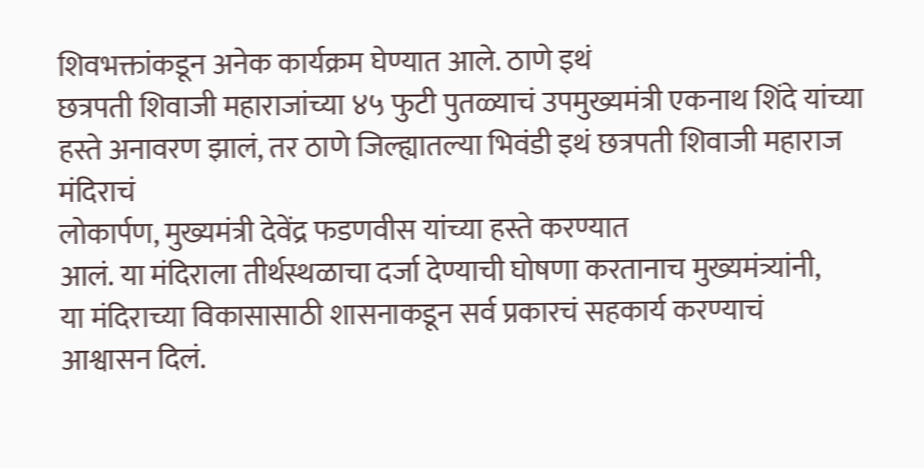शिवभक्तांकडून अनेक कार्यक्रम घेण्यात आले. ठाणे इथं
छत्रपती शिवाजी महाराजांच्या ४५ फुटी पुतळ्याचं उपमुख्यमंत्री एकनाथ शिंदे यांच्या
हस्ते अनावरण झालं, तर ठाणे जिल्ह्यातल्या भिवंडी इथं छत्रपती शिवाजी महाराज मंदिराचं
लोकार्पण, मुख्यमंत्री देवेंद्र फडणवीस यांच्या हस्ते करण्यात
आलं. या मंदिराला तीर्थस्थळाचा दर्जा देण्याची घोषणा करतानाच मुख्यमंत्र्यांनी,
या मंदिराच्या विकासासाठी शासनाकडून सर्व प्रकारचं सहकार्य करण्याचं
आश्वासन दिलं.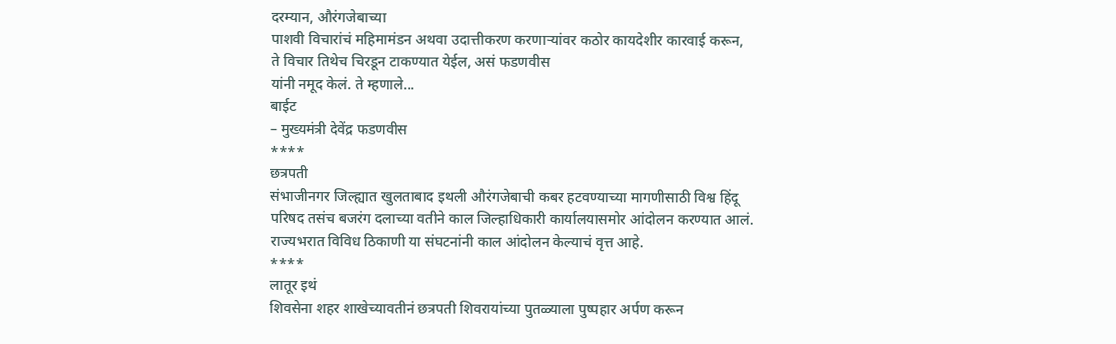दरम्यान, औरंगजेबाच्या
पाशवी विचारांचं महिमामंडन अथवा उदात्तीकरण करणाऱ्यांवर कठोर कायदेशीर कारवाई करून,
ते विचार तिथेच चिरडून टाकण्यात येईल, असं फडणवीस
यांनी नमूद केलं. ते म्हणाले...
बाईट
– मुख्यमंत्री देवेंद्र फडणवीस
****
छत्रपती
संभाजीनगर जिल्ह्यात खुलताबाद इथली औरंगजेबाची कबर हटवण्याच्या मागणीसाठी विश्व हिंदू
परिषद तसंच बजरंग दलाच्या वतीने काल जिल्हाधिकारी कार्यालयासमोर आंदोलन करण्यात आलं.
राज्यभरात विविध ठिकाणी या संघटनांनी काल आंदोलन केल्याचं वृत्त आहे.
****
लातूर इथं
शिवसेना शहर शाखेच्यावतीनं छत्रपती शिवरायांच्या पुतळ्याला पुष्पहार अर्पण करून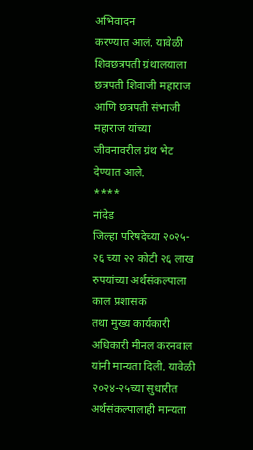अभिवादन
करण्यात आलं. यावेळी शिवछत्रपती ग्रंथालयाला छत्रपती शिवाजी महाराज आणि छत्रपती संभाजी
महाराज यांच्या जीवनावरील ग्रंथ भेट देण्यात आले.
****
नांदेड
जिल्हा परिषदेच्या २०२५- २६ च्या २२ कोटी २६ लाख रुपयांच्या अर्थसंकल्पाला काल प्रशासक
तथा मुख्य कार्यकारी अधिकारी मीनल करनवाल यांनी मान्यता दिली. यावेळी २०२४-२५च्या सुधारीत
अर्थसंकल्पालाही मान्यता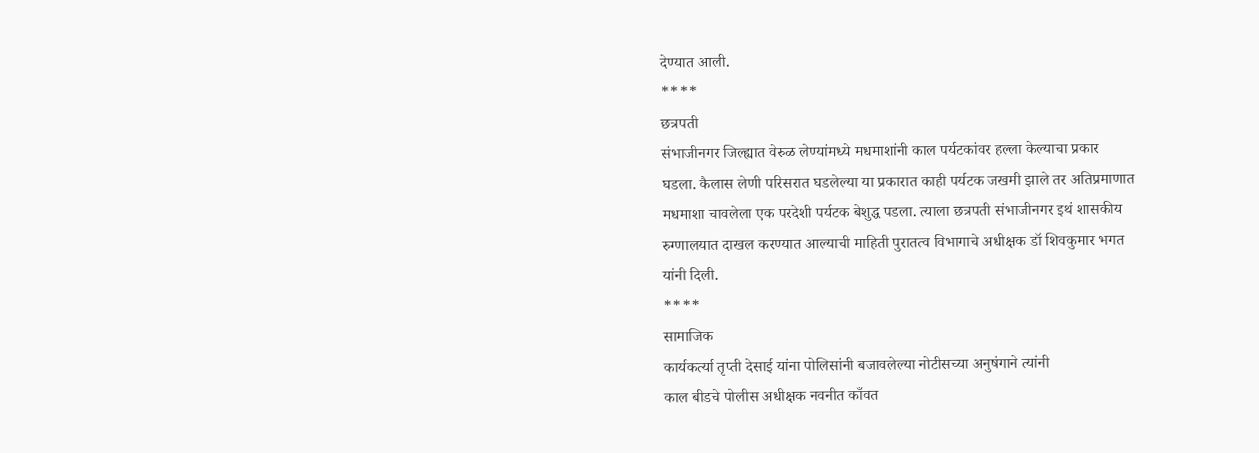देण्यात आली.
****
छत्रपती
संभाजीनगर जिल्ह्यात वेरुळ लेण्यांमध्ये मधमाशांनी काल पर्यटकांवर हल्ला केल्याचा प्रकार
घडला. कैलास लेणी परिसरात घडलेल्या या प्रकारात काही पर्यटक जखमी झाले तर अतिप्रमाणात
मधमाशा चावलेला एक परदेशी पर्यटक बेशुद्ध पडला. त्याला छत्रपती संभाजीनगर इथं शासकीय
रुग्णालयात दाखल करण्यात आल्याची माहिती पुरातत्व विभागाचे अधीक्षक डॉ शिवकुमार भगत
यांनी दिली.
****
सामाजिक
कार्यकर्त्या तृप्ती देसाई यांना पोलिसांनी बजावलेल्या नोटीसच्या अनुषंगाने त्यांनी
काल बीडचे पोलीस अधीक्षक नवनीत काँवत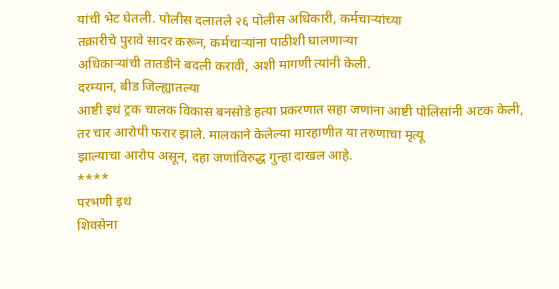यांची भेट घेतली. पोलीस दलातले २६ पोलीस अधिकारी, कर्मचाऱ्यांच्या
तक्रारीचे पुरावे सादर करून, कर्मचाऱ्यांना पाठीशी घालणाऱ्या
अधिकाऱ्यांची तातडीने बदली करावी, अशी मागणी त्यांनी केली.
दरम्यान, बीड जिल्ह्यातल्या
आष्टी इथं ट्रक चालक विकास बनसोडे हत्या प्रकरणात सहा जणांना आष्टी पोलिसांनी अटक केली,
तर चार आरोपी फरार झाले. मालकाने केलेल्या मारहाणीत या तरुणाचा मृत्यू
झाल्याचा आरोप असून, दहा जणांविरुद्ध गुन्हा दाखल आहे.
****
परभणी इथं
शिवसेना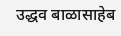उद्धव बाळासाहेब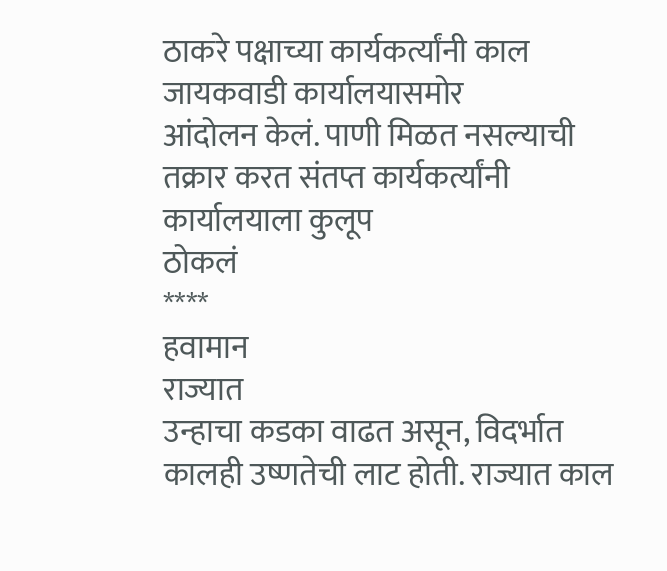ठाकरे पक्षाच्या कार्यकर्त्यांनी काल जायकवाडी कार्यालयासमोर
आंदोलन केलं. पाणी मिळत नसल्याची तक्रार करत संतप्त कार्यकर्त्यांनी कार्यालयाला कुलूप
ठोकलं
****
हवामान
राज्यात
उन्हाचा कडका वाढत असून, विदर्भात कालही उष्णतेची लाट होती. राज्यात काल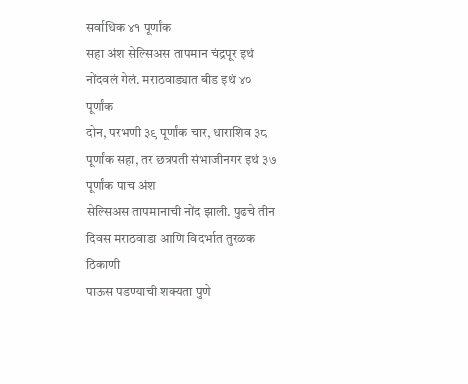सर्वाधिक ४१ पूर्णांक
सहा अंश सेल्सिअस तापमान चंद्रपूर इथं नोंदवलं गेलं. मराठवाड्यात बीड इथं ४० पूर्णांक
दोन, परभणी ३९ पूर्णांक चार, धाराशिव ३८
पूर्णांक सहा, तर छत्रपती संभाजीनगर इथं ३७ पूर्णांक पाच अंश
सेल्सिअस तापमानाची नोंद झाली. पुढचे तीन दिवस मराठवाडा आणि विदर्भात तुरळक ठिकाणी
पाऊस पडण्याची शक्यता पुणे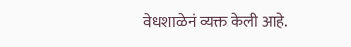वेधशाळेनं व्यक्त केली आहे.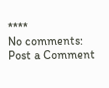****
No comments:
Post a Comment